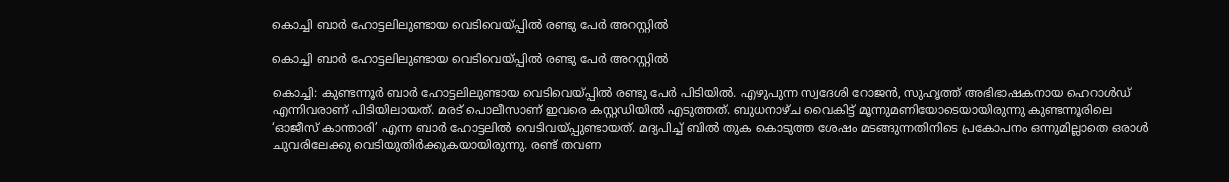കൊച്ചി ബാര്‍ ഹോട്ടലിലുണ്ടായ വെടിവെയ്പ്പില്‍ രണ്ടു പേര്‍ അറസ്റ്റിൽ

കൊച്ചി ബാര്‍ ഹോട്ടലിലുണ്ടായ വെടിവെയ്പ്പില്‍ രണ്ടു പേര്‍ അറസ്റ്റിൽ

കൊച്ചി: കുണ്ടന്നൂര്‍ ബാര്‍ ഹോട്ടലിലുണ്ടായ വെടിവെയ്പ്പില്‍ രണ്ടു പേര്‍ പിടിയില്‍. എഴുപുന്ന സ്വദേശി റോജന്‍, സുഹൃത്ത് അഭിഭാഷകനായ ഹെറാള്‍ഡ് എന്നിവരാണ് പിടിയിലായത്. മരട് പൊലീസാണ് ഇവരെ കസ്റ്റഡിയിൽ എടുത്തത്. ബുധനാഴ്ച വൈകിട്ട് മൂന്നുമണിയോടെയായിരുന്നു കുണ്ടന്നൂരിലെ ‘ഓജീസ് കാന്താരി’ എന്ന ബാര്‍ ഹോട്ടലില്‍ വെടിവയ്പ്പുണ്ടായത്. മദ്യപിച്ച് ബിൽ തുക കൊടുത്ത ശേഷം മടങ്ങുന്നതിനിടെ പ്രകോപനം ഒന്നുമില്ലാതെ ഒരാൾ ചുവരിലേക്കു വെടിയുതിർക്കുകയായിരുന്നു. രണ്ട് തവണ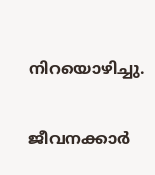നിറയൊഴിച്ചു.

ജീവനക്കാർ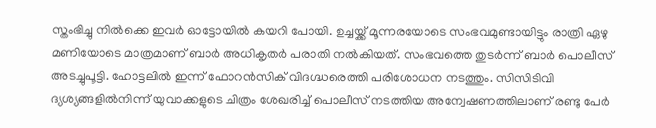സ്തംഭിച്ചു നിൽക്കെ ഇവർ ഓട്ടോയിൽ കയറി പോയി. ഉച്ചയ്ക്ക് മൂന്നരയോടെ സംഭവമുണ്ടായിട്ടും രാത്രി ഏഴു മണിയോടെ മാത്രമാണ് ബാര്‍ അധികൃതര്‍ പരാതി നല്‍കിയത്. സംഭവത്തെ തുടര്‍ന്ന് ബാര്‍ പൊലീസ് അടച്ചുപൂട്ടി. ഹോട്ടലില്‍ ഇന്ന് ഫോറന്‍സിക് വിദഗ്ദ്ധരെത്തി പരിശോധന നടത്തും. സിസിടിവി ദ്യശ്യങ്ങളിൽനിന്ന് യുവാക്കളുടെ ചിത്രം ശേഖരിച്ച് പൊലീസ് നടത്തിയ അന്വേഷണത്തിലാണ് രണ്ടു പേർ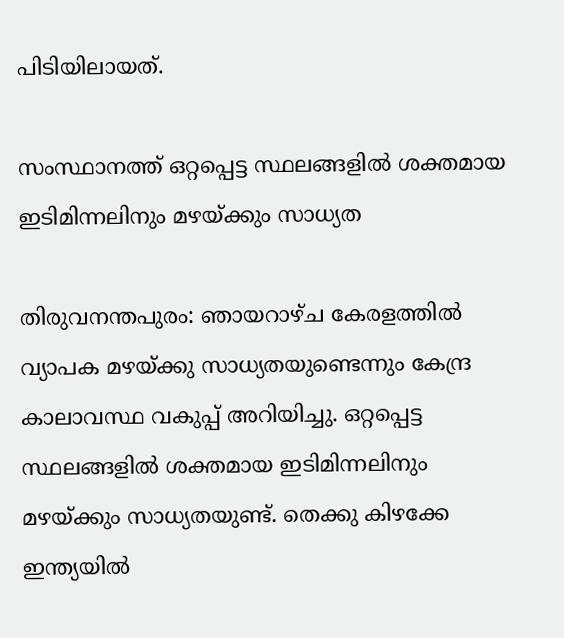പിടിയിലായത്.

സംസ്ഥാനത്ത് ഒറ്റപ്പെട്ട സ്ഥലങ്ങളില്‍ ശക്തമായ ഇടിമിന്നലിനും മഴയ്ക്കും സാധ്യത

തിരുവനന്തപുരം: ഞായറാഴ്ച കേരളത്തില്‍ വ്യാപക മഴയ്ക്കു സാധ്യതയുണ്ടെന്നും കേന്ദ്ര കാലാവസ്ഥ വകുപ്പ് അറിയിച്ചു. ഒറ്റപ്പെട്ട സ്ഥലങ്ങളില്‍ ശക്തമായ ഇടിമിന്നലിനും മഴയ്ക്കും സാധ്യതയുണ്ട്. തെക്കു കിഴക്കേ ഇന്ത്യയില്‍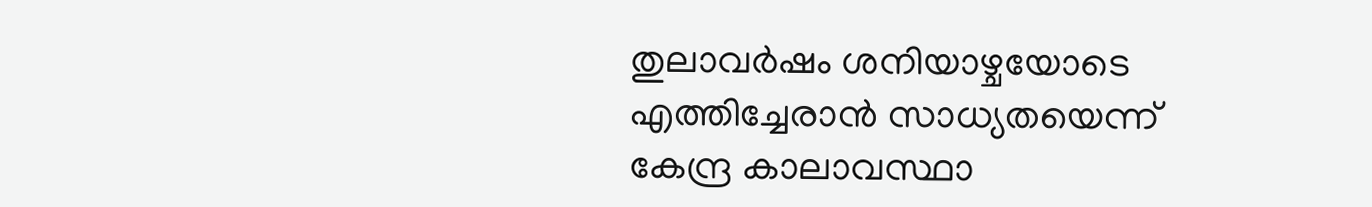തുലാവര്‍ഷം ശനിയാഴ്ചയോടെ എത്തിച്ചേരാന്‍ സാധ്യതയെന്ന് കേന്ദ്ര കാലാവസ്ഥാ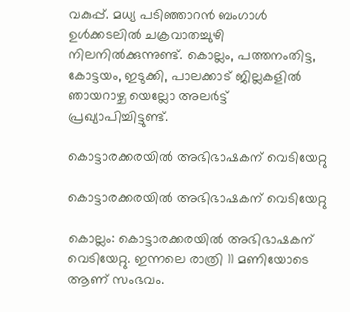വകുപ്പ്. മധ്യ പടിഞ്ഞാറന്‍ ബംഗാള്‍ ഉള്‍ക്കടലില്‍ ചക്രവാതച്ചുഴി നിലനില്‍ക്കുന്നുണ്ട്. കൊല്ലം, പത്തനംതിട്ട, കോട്ടയം, ഇടുക്കി, പാലക്കാട് ജില്ലകളില്‍ ഞായറാഴ്ച യെല്ലോ അലര്‍ട്ട് പ്രഖ്യാപിച്ചിട്ടുണ്ട്.

കൊട്ടാരക്കരയിൽ അഭിഭാഷകന് വെടിയേറ്റു

കൊട്ടാരക്കരയിൽ അഭിഭാഷകന് വെടിയേറ്റു

കൊല്ലം: കൊട്ടാരക്കരയിൽ അഭിഭാഷകന് വെടിയേറ്റു. ഇന്നലെ രാത്രി 11 മണിയോടെ ആണ് സംഭവം.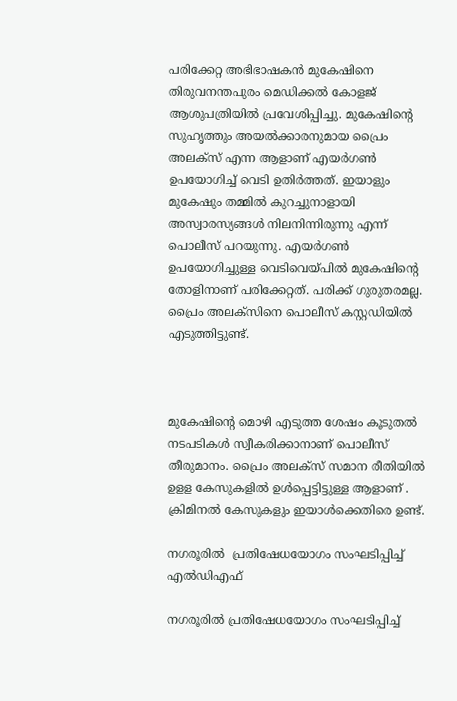പരിക്കേറ്റ അഭിഭാഷകൻ മുകേഷിനെ തിരുവനന്തപുരം മെഡിക്കൽ കോളജ് ആശുപത്രിയിൽ പ്രവേശിപ്പിച്ചു. മുകേഷിന്റെ സുഹൃത്തും അയൽക്കാരനുമായ പ്രൈം അലക്സ് എന്ന ആളാണ് എയ‍ർഗൺ ഉപയോഗിച്ച് വെടി ഉതി‍ർത്തത്. ഇയാളും മുകേഷും തമ്മിൽ കുറച്ചുനാളായി അസ്വാരസ്യങ്ങൾ നിലനിന്നിരുന്നു എന്ന് പൊലീസ് പറയുന്നു. എയർഗൺ ഉപയോഗിച്ചുള്ള വെടിവെയ്പിൽ മുകേഷിന്റെ തോളിനാണ് പരിക്കേറ്റത്. പരിക്ക് ഗുരുതരമല്ല. പ്രൈം അലക്സിനെ പൊലീസ് കസ്റ്റഡിയിൽ എടുത്തിട്ടുണ്ട്.



മുകേഷിന്റെ മൊഴി എടുത്ത ശേഷം കൂടുതൽ നടപടികൾ സ്വീകരിക്കാനാണ് പൊലീസ് തീരുമാനം. പ്രൈം അലക്സ് സമാന രീതിയിൽ ഉളള കേസുകളിൽ ഉൾപ്പെട്ടിട്ടുള്ള ആളാണ് . ക്രിമിനൽ കേസുകളും ഇയാൾക്കെതിരെ ഉണ്ട്.

നഗരൂരിൽ  പ്രതിഷേധയോഗം സംഘടിപ്പിച്ച് എൽഡിഎഫ്

നഗരൂരിൽ പ്രതിഷേധയോഗം സംഘടിപ്പിച്ച്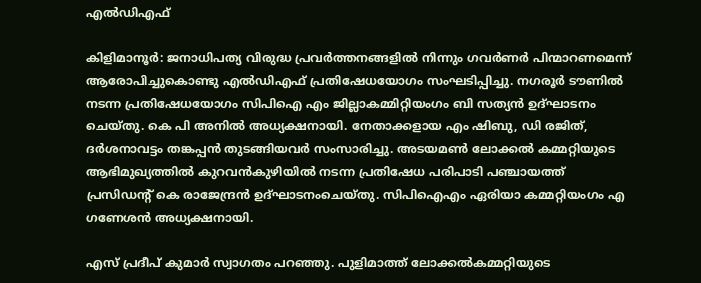എൽഡിഎഫ്

കിളിമാനൂർ: ജനാധിപത്യ വിരുദ്ധ പ്രവർത്തനങ്ങളിൽ നിന്നും ഗവർണർ പിന്മാറണമെന്ന് ആരോപിച്ചുകൊണ്ടു എൽഡിഎഫ് പ്രതിഷേധയോഗം സംഘടിപ്പിച്ചു. നഗരൂർ ടൗണിൽ നടന്ന പ്രതിഷേധയോഗം സിപിഐ എം ജില്ലാകമ്മിറ്റിയംഗം ബി സത്യൻ ഉദ്ഘാടനം ചെയ്തു. കെ പി അനിൽ അധ്യക്ഷനായി. നേതാക്കളായ എം ഷിബു, ഡി രജിത്, ദർശനാവട്ടം തങ്കപ്പൻ തുടങ്ങിയവർ സംസാരിച്ചു. അടയമൺ ലോക്കൽ കമ്മറ്റിയുടെ ആഭിമുഖ്യത്തിൽ കുറവൻകുഴിയിൽ നടന്ന പ്രതിഷേധ പരിപാടി പഞ്ചായത്ത് പ്രസിഡന്റ് കെ രാജേന്ദ്രൻ ഉദ്ഘാടനംചെയ്തു. സിപിഐഎം ഏരിയാ കമ്മറ്റിയംഗം എ ഗണേശൻ അധ്യക്ഷനായി.

എസ് പ്രദീപ് കുമാർ സ്വാഗതം പറഞ്ഞു. പുളിമാത്ത് ലോക്കൽകമ്മറ്റിയുടെ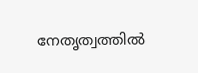നേതൃത്വത്തിൽ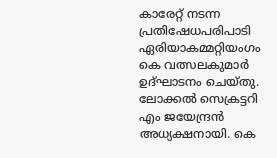കാരേറ്റ് നടന്ന പ്രതിഷേധപരിപാടി ഏരിയാകമ്മറ്റിയംഗം കെ വത്സലകുമാർ ഉദ്ഘാടനം ചെയ്തു. ലോക്കൽ സെക്രട്ടറി എം ജയേന്ദ്രൻ അധ്യക്ഷനായി. കെ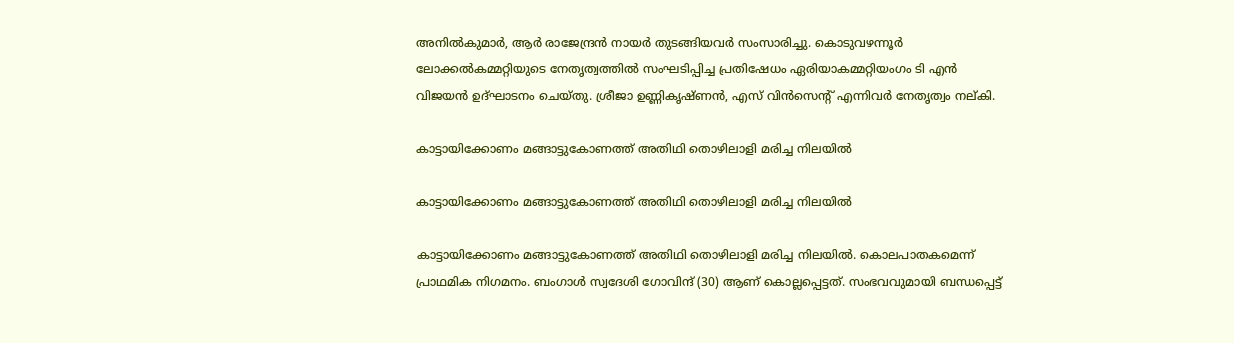അനിൽകുമാർ, ആർ രാജേന്ദ്രൻ നായർ തുടങ്ങിയവർ സംസാരിച്ചു. കൊടുവഴന്നൂർ ലോക്കൽകമ്മറ്റിയുടെ നേതൃത്വത്തിൽ സംഘടിപ്പിച്ച പ്രതിഷേധം ഏരിയാകമ്മറ്റിയംഗം ടി എൻ വിജയൻ ഉദ്ഘാടനം ചെയ്തു. ശ്രീജാ ഉണ്ണികൃഷ്ണൻ, എസ് വിൻസെന്റ് എന്നിവർ നേതൃത്വം നല്കി.

കാട്ടായിക്കോണം മങ്ങാട്ടുകോണത്ത് അതിഥി തൊഴിലാളി മരിച്ച നിലയിൽ

കാട്ടായിക്കോണം മങ്ങാട്ടുകോണത്ത് അതിഥി തൊഴിലാളി മരിച്ച നിലയിൽ

കാട്ടായിക്കോണം മങ്ങാട്ടുകോണത്ത് അതിഥി തൊഴിലാളി മരിച്ച നിലയിൽ. കൊലപാതകമെന്ന് പ്രാഥമിക നിഗമനം. ബംഗാൾ സ്വദേശി ഗോവിന്ദ് (30) ആണ് കൊല്ലപ്പെട്ടത്. സംഭവവുമായി ബന്ധപ്പെട്ട്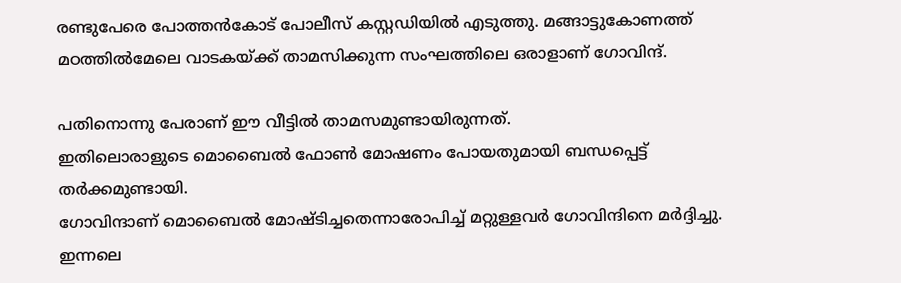രണ്ടുപേരെ പോത്തൻകോട് പോലീസ് കസ്റ്റഡിയിൽ എടുത്തു. മങ്ങാട്ടുകോണത്ത് മഠത്തിൽമേലെ വാടകയ്ക്ക് താമസിക്കുന്ന സംഘത്തിലെ ഒരാളാണ് ഗോവിന്ദ്.

പതിനൊന്നു പേരാണ് ഈ വീട്ടിൽ താമസമുണ്ടായിരുന്നത്.
ഇതിലൊരാളുടെ മൊബൈൽ ഫോൺ മോഷണം പോയതുമായി ബന്ധപ്പെട്ട് തർക്കമുണ്ടായി.
ഗോവിന്ദാണ് മൊബൈൽ മോഷ്ടിച്ചതെന്നാരോപിച്ച് മറ്റുള്ളവർ ഗോവിന്ദിനെ മർദ്ദിച്ചു.
ഇന്നലെ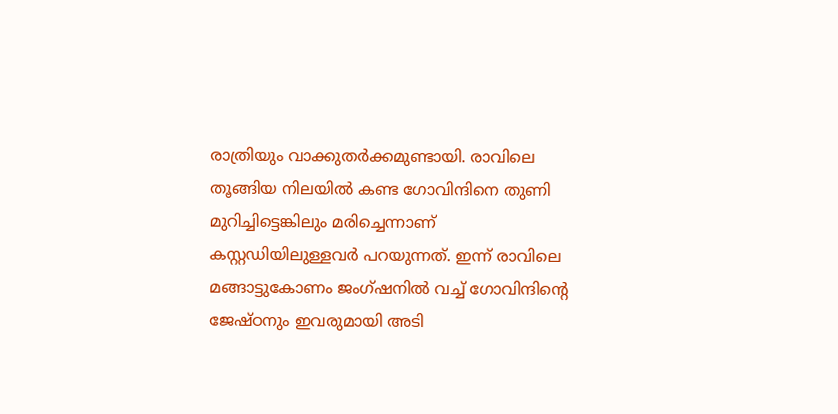രാത്രിയും വാക്കുതർക്കമുണ്ടായി. രാവിലെ തൂങ്ങിയ നിലയിൽ കണ്ട ഗോവിന്ദിനെ തുണി മുറിച്ചിട്ടെങ്കിലും മരിച്ചെന്നാണ് കസ്റ്റഡിയിലുള്ളവർ പറയുന്നത്. ഇന്ന് രാവിലെ മങ്ങാട്ടുകോണം ജംഗ്ഷനിൽ വച്ച് ഗോവിന്ദിന്റെ ജേഷ്ഠനും ഇവരുമായി അടി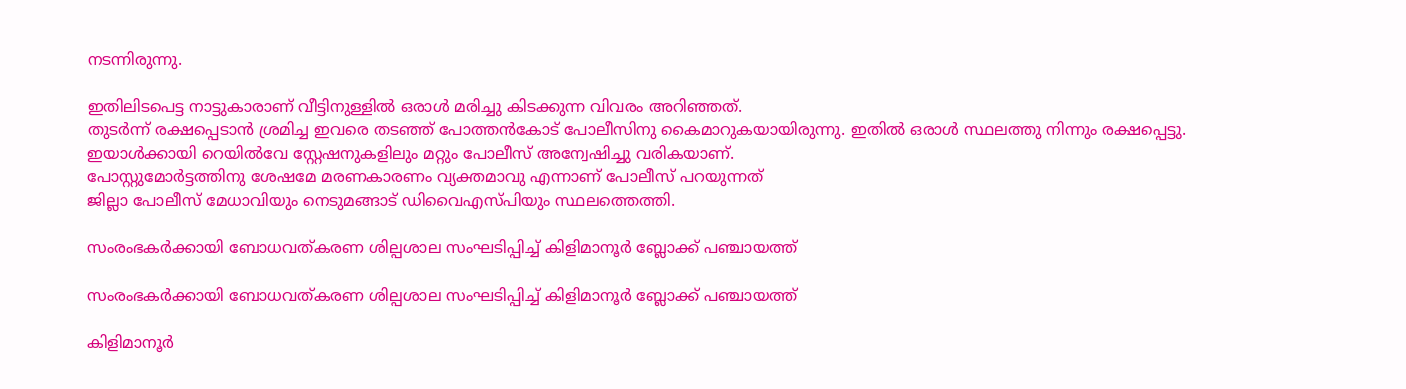നടന്നിരുന്നു.

ഇതിലിടപെട്ട നാട്ടുകാരാണ് വീട്ടിനുള്ളിൽ ഒരാൾ മരിച്ചു കിടക്കുന്ന വിവരം അറിഞ്ഞത്.
തുടർന്ന് രക്ഷപ്പെടാൻ ശ്രമിച്ച ഇവരെ തടഞ്ഞ് പോത്തൻകോട് പോലീസിനു കൈമാറുകയായിരുന്നു. ഇതിൽ ഒരാൾ സ്ഥലത്തു നിന്നും രക്ഷപ്പെട്ടു.
ഇയാൾക്കായി റെയിൽവേ സ്റ്റേഷനുകളിലും മറ്റും പോലീസ് അന്വേഷിച്ചു വരികയാണ്.
പോസ്റ്റുമോർട്ടത്തിനു ശേഷമേ മരണകാരണം വ്യക്തമാവു എന്നാണ് പോലീസ് പറയുന്നത്
ജില്ലാ പോലീസ് മേധാവിയും നെടുമങ്ങാട് ഡിവൈഎസ്പിയും സ്ഥലത്തെത്തി.

സംരംഭകർക്കായി ബോധവത്കരണ ശില്പശാല സംഘടിപ്പിച്ച് കിളിമാനൂർ ബ്ലോക്ക് പഞ്ചായത്ത്

സംരംഭകർക്കായി ബോധവത്കരണ ശില്പശാല സംഘടിപ്പിച്ച് കിളിമാനൂർ ബ്ലോക്ക് പഞ്ചായത്ത്

കിളിമാനൂർ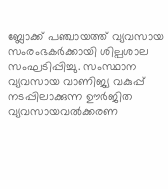ബ്ലോക്ക് പഞ്ചായത്ത് വ്യവസായ സംരംഭകർക്കായി ശില്പശാല സംഘടിപ്പിച്ചു. സംസ്ഥാന വ്യവസായ വാണിജ്യ വകുപ്പ് നടപ്പിലാക്കുന്ന ഊർജിത വ്യവസായവൽക്കരണ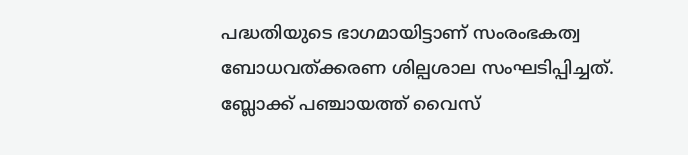പദ്ധതിയുടെ ഭാഗമായിട്ടാണ് സംരംഭകത്വ ബോധവത്ക്കരണ ശില്പശാല സംഘടിപ്പിച്ചത്. ബ്ലോക്ക് പഞ്ചായത്ത് വൈസ്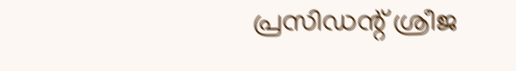പ്രസിഡന്റ് ശ്രീജ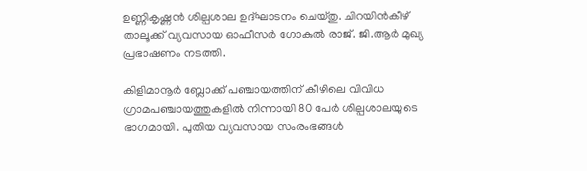ഉണ്ണികൃഷ്ണൻ ശില്പശാല ഉദ്ഘാടനം ചെയ്തു. ചിറയിൻകീഴ് താലൂക്ക് വ്യവസായ ഓഫീസർ ഗോകുൽ രാജ്. ജി.ആർ മുഖ്യ പ്രഭാഷണം നടത്തി.

കിളിമാനൂർ ബ്ലോക്ക് പഞ്ചായത്തിന് കീഴിലെ വിവിധ ഗ്രാമപഞ്ചായത്തുകളിൽ നിന്നായി 80 പേർ ശില്പശാലയുടെ ഭാഗമായി. പുതിയ വ്യവസായ സംരംഭങ്ങൾ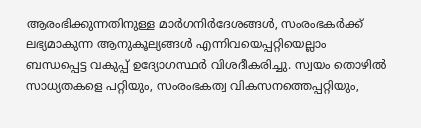ആരംഭിക്കുന്നതിനുള്ള മാർഗനിർദേശങ്ങൾ, സംരംഭകർക്ക് ലഭ്യമാകുന്ന ആനുകൂല്യങ്ങൾ എന്നിവയെപ്പറ്റിയെല്ലാം
ബന്ധപ്പെട്ട വകുപ്പ് ഉദ്യോഗസ്ഥർ വിശദീകരിച്ചു. സ്വയം തൊഴിൽ സാധ്യതകളെ പറ്റിയും, സംരംഭകത്വ വികസനത്തെപ്പറ്റിയും,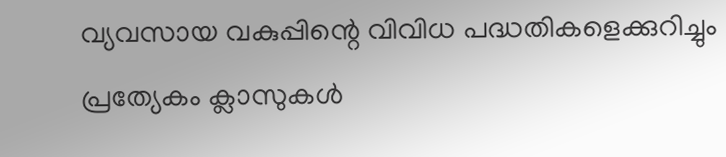വ്യവസായ വകുപ്പിന്റെ വിവിധ പദ്ധതികളെക്കുറിച്ചും പ്രത്യേകം ക്ലാസുകൾ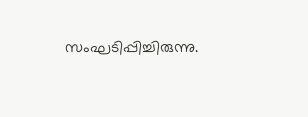സംഘടിപ്പിച്ചിരുന്നു.